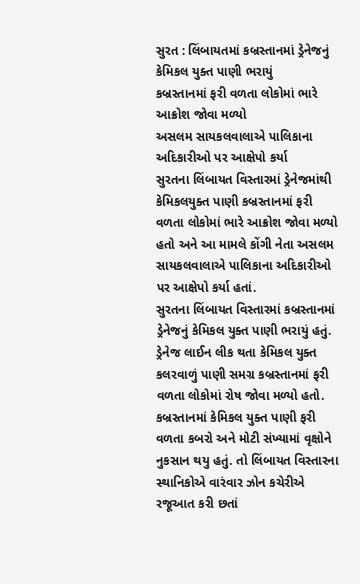સુરત : લિંબાયતમાં કબ્રસ્તાનમાં ડ્રેનેજનું કેમિકલ યુક્ત પાણી ભરાયું
કબ્રસ્તાનમાં ફરી વળતા લોકોમાં ભારે આક્રોશ જોવા મળ્યો
અસલમ સાયકલવાલાએ પાલિકાના અદિકારીઓ પર આક્ષેપો કર્યા
સુરતના લિંબાયત વિસ્તારમાં ડ્રેનેજમાંથી કેમિકલયુક્ત પાણી કબ્રસ્તાનમાં ફરી વળતા લોકોમાં ભારે આક્રોશ જોવા મળ્યો હતો અને આ મામલે કોંગી નેતા અસલમ સાયકલવાલાએ પાલિકાના અદિકારીઓ પર આક્ષેપો કર્યા હતાં.
સુરતના લિંબાયત વિસ્તારમાં કબ્રસ્તાનમાં ડ્રેનેજનું કેમિકલ યુક્ત પાણી ભરાયું હતું. ડ્રેનેજ લાઈન લીક થતા કેમિકલ યુક્ત કલરવાળું પાણી સમગ્ર કબ્રસ્તાનમાં ફરી વળતા લોકોમાં રોષ જોવા મળ્યો હતો. કબ્રસ્તાનમાં કેમિકલ યુક્ત પાણી ફરી વળતા કબરો અને મોટી સંખ્યામાં વૃક્ષોને નુકસાન થયુ હતું. તો લિંબાયત વિસ્તારના સ્થાનિકોએ વારંવાર ઝોન કચેરીએ રજૂઆત કરી છતાં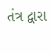તંત્ર દ્વારા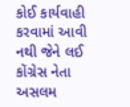કોઈ કાર્યવાહી કરવામાં આવી નથી જેને લઈ કોંગ્રેસ નેતા અસલમ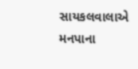સાયકલવાલાએ મનપાના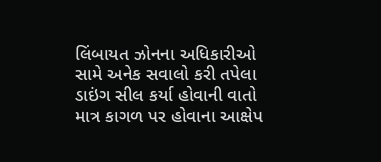લિંબાયત ઝોનના અધિકારીઓ સામે અનેક સવાલો કરી તપેલા ડાઇંગ સીલ કર્યા હોવાની વાતો માત્ર કાગળ પર હોવાના આક્ષેપ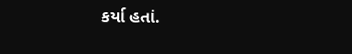કર્યા હતાં.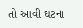તો આવી ઘટના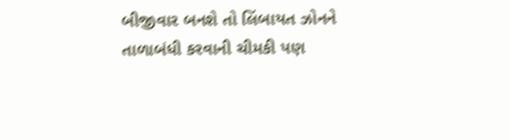બીજીવાર બનશે તો લિંબાયત ઝોનને તાળાબંધી કરવાની ચીમકી પણ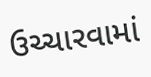ઉચ્ચારવામાં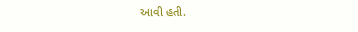આવી હતી.